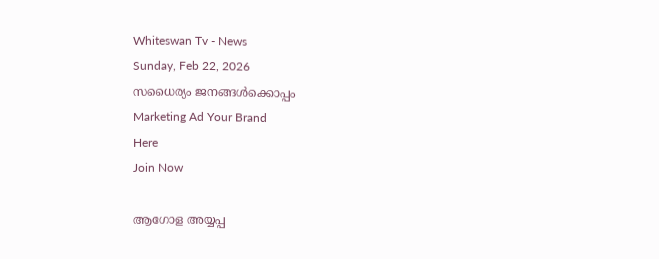Whiteswan Tv - News
Sunday, Feb 22, 2026
സധൈര്യം ജനങ്ങൾക്കൊപ്പം
Marketing Ad Your Brand
Here
Join Now

ആഗോള അയ്യപ്പ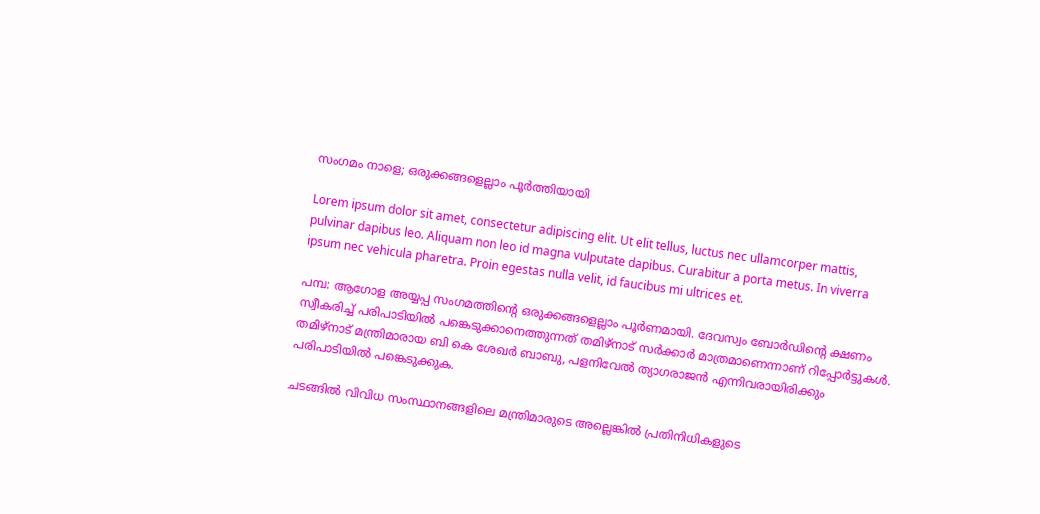സംഗമം നാളെ; ഒരുക്കങ്ങളെല്ലാം പൂർത്തിയായി

Lorem ipsum dolor sit amet, consectetur adipiscing elit. Ut elit tellus, luctus nec ullamcorper mattis, pulvinar dapibus leo. Aliquam non leo id magna vulputate dapibus. Curabitur a porta metus. In viverra ipsum nec vehicula pharetra. Proin egestas nulla velit, id faucibus mi ultrices et.

പമ്പ: ആഗോള അയ്യപ്പ സംഗമത്തിന്റെ ഒരുക്കങ്ങളെല്ലാം പൂർണമായി. ദേവസ്വം ബോർഡിന്റെ ക്ഷണം സ്വീകരിച്ച് പരിപാടിയിൽ പങ്കെടുക്കാനെത്തുന്നത് തമിഴ്നാട് സർക്കാർ മാത്രമാണെന്നാണ് റിപ്പോർട്ടുകൾ. തമിഴ്നാട് മന്ത്രിമാരായ ബി കെ ശേഖർ ബാബു, പളനിവേൽ ത്യാഗരാജൻ എന്നിവരായിരിക്കും പരിപാടിയിൽ പങ്കെടുക്കുക.

ചടങ്ങിൽ വിവിധ സംസ്ഥാനങ്ങളിലെ മന്ത്രിമാരുടെ അല്ലെങ്കിൽ പ്രതിനിധികളുടെ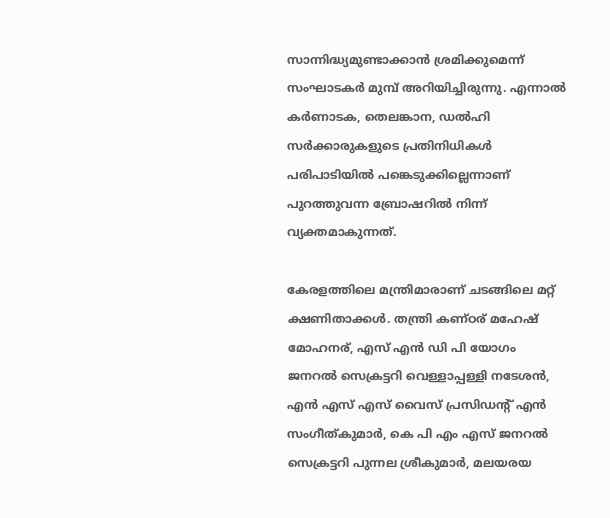സാന്നിദ്ധ്യമുണ്ടാക്കാൻ ശ്രമിക്കുമെന്ന് സംഘാടകർ മുമ്പ് അറിയിച്ചിരുന്നു. എന്നാൽ കർണാടക, തെലങ്കാന, ഡൽഹി സർക്കാരുകളുടെ പ്രതിനിധികൾ പരിപാടിയിൽ പങ്കെടുക്കില്ലെന്നാണ് പുറത്തുവന്ന ബ്രോഷറിൽ നിന്ന് വ്യക്തമാകുന്നത്.

കേരളത്തിലെ മന്ത്രിമാരാണ് ചടങ്ങിലെ മറ്റ് ക്ഷണിതാക്കൾ. തന്ത്രി കണ്ഠര് മഹേഷ് മോഹനര്, എസ് എൻ ഡി പി യോഗം ജനറൽ സെക്രട്ടറി വെള്ളാപ്പള്ളി നടേശൻ, എൻ എസ് എസ് വൈസ് പ്രസിഡന്റ് എൻ സംഗീത്കുമാർ, കെ പി എം എസ് ജനറൽ സെക്രട്ടറി പുന്നല ശ്രീകുമാർ, മലയരയ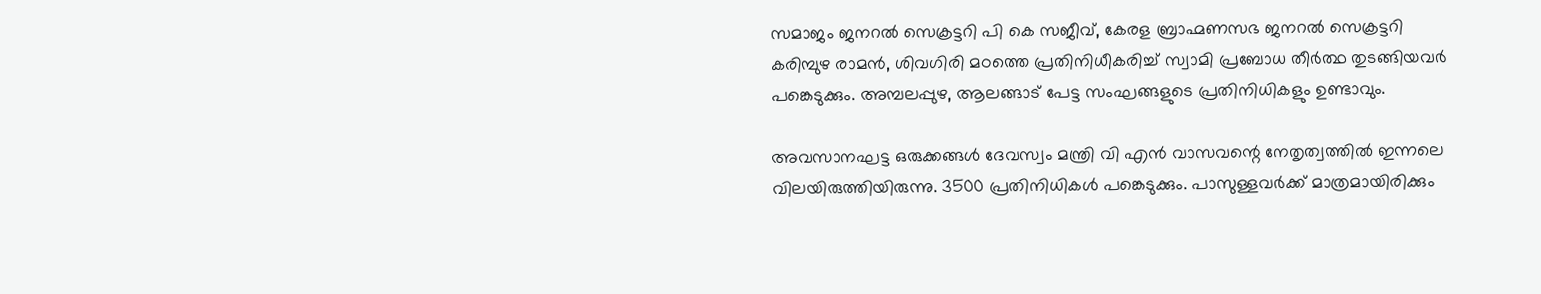സമാജം ജനറൽ സെക്രട്ടറി പി കെ സജീവ്, കേരള ബ്രാഹ്മണസഭ ജനറൽ സെക്രട്ടറി കരിമ്പുഴ രാമൻ, ശിവഗിരി മഠത്തെ പ്രതിനിധീകരിച്ച് സ്വാമി പ്രബോധ തീർത്ഥ തുടങ്ങിയവർ പങ്കെടുക്കും. അമ്പലപ്പുഴ, ആലങ്ങാട് പേട്ട സംഘങ്ങളുടെ പ്രതിനിധികളും ഉണ്ടാവും.

അവസാനഘട്ട ഒരുക്കങ്ങൾ ദേവസ്വം മന്ത്രി വി എൻ വാസവന്റെ നേതൃത്വത്തിൽ ഇന്നലെ വിലയിരുത്തിയിരുന്നു. 3500 പ്രതിനിധികൾ പങ്കെടുക്കും. പാസുള്ളവർക്ക് മാത്രമായിരിക്കും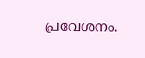പ്രവേശനം.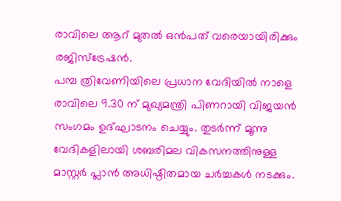രാവിലെ ആറ് മുതൽ ഒൻപത് വരെയായിരിക്കും രജിസ്‌ട്രേഷൻ.
പമ്പ ത്രിവേണിയിലെ പ്രധാന വേദിയിൽ നാളെ രാവിലെ 9.30 ന് മുഖ്യമന്ത്രി പിണറായി വിജയൻ സംഗമം ഉദ്ഘാടനം ചെയ്യും. തുടർന്ന് മൂന്നു വേദികളിലായി ശബരിമല വികസനത്തിനുള്ള മാസ്റ്റർ പ്ലാൻ അധിഷ്ഠിതമായ ചർച്ചകൾ നടക്കും.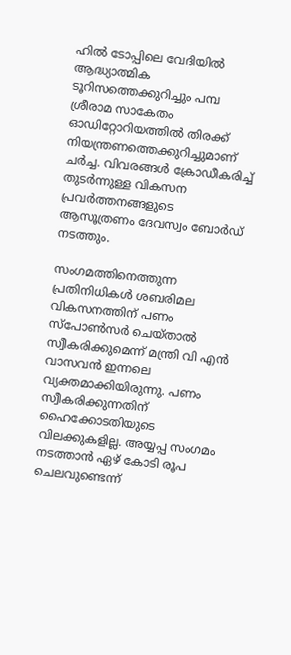ഹിൽ ടോപ്പിലെ വേദിയിൽ ആദ്ധ്യാത്മിക ടൂറിസത്തെക്കുറിച്ചും പമ്പ ശ്രീരാമ സാകേതം ഓഡിറ്റോറിയത്തിൽ തിരക്ക് നിയന്ത്രണത്തെക്കുറിച്ചുമാണ് ചർച്ച. വിവരങ്ങൾ ക്രോഡീകരിച്ച് തുടർന്നുള്ള വികസന പ്രവർത്തനങ്ങളുടെ ആസൂത്രണം ദേവസ്വം ബോർഡ് നടത്തും.

സംഗമത്തിനെത്തുന്ന പ്രതിനിധികൾ ശബരിമല വികസനത്തിന് പണം സ്‌പോൺസർ ചെയ്താൽ സ്വീകരിക്കുമെന്ന് മന്ത്രി വി എൻ വാസവൻ ഇന്നലെ വ്യക്തമാക്കിയിരുന്നു. പണം സ്വീകരിക്കുന്നതിന് ഹൈക്കോടതിയുടെ വിലക്കുകളില്ല. അയ്യപ്പ സംഗമം നടത്താൻ ഏഴ് കോടി രൂപ ചെലവുണ്ടെന്ന്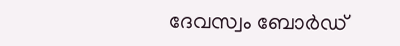ദേവസ്വം ബോർഡ്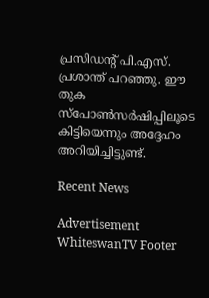പ്രസിഡന്റ് പി.എസ്. പ്രശാന്ത് പറഞ്ഞു. ഈ തുക സ്‌പോൺസർഷിപ്പിലൂടെ കിട്ടിയെന്നും അദ്ദേഹം അറിയിച്ചിട്ടുണ്ട്.

Recent News

Advertisement
WhiteswanTV Footer